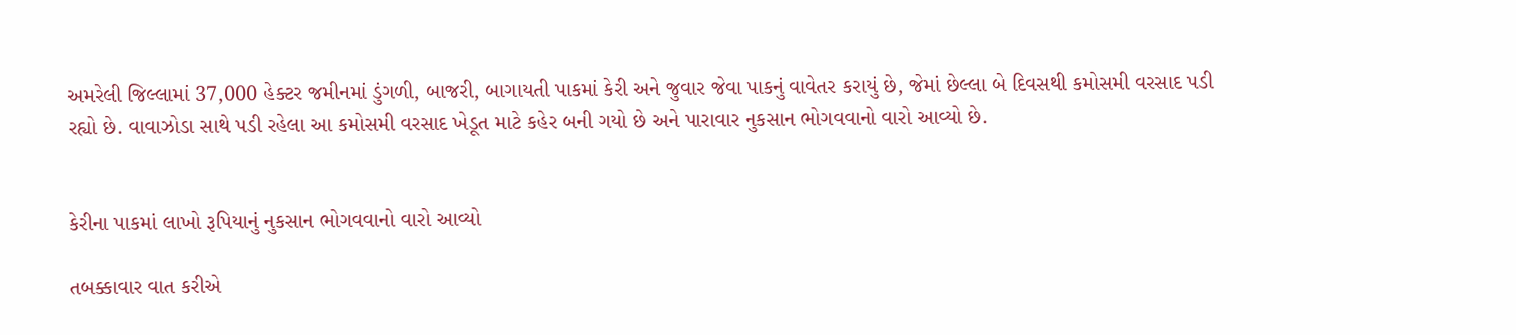અમરેલી જિલ્લામાં 37,000 હેક્ટર જમીનમાં ડુંગળી, બાજરી, બાગાયતી પાકમાં કેરી અને જુવાર જેવા પાકનું વાવેતર કરાયું છે, જેમાં છેલ્લા બે દિવસથી કમોસમી વરસાદ પડી રહ્યો છે. વાવાઝોડા સાથે પડી રહેલા આ કમોસમી વરસાદ ખેડૂત માટે કહેર બની ગયો છે અને પારાવાર નુકસાન ભોગવવાનો વારો આવ્યો છે.


કેરીના પાકમાં લાખો રૂપિયાનું નુકસાન ભોગવવાનો વારો આવ્યો

તબક્કાવાર વાત કરીએ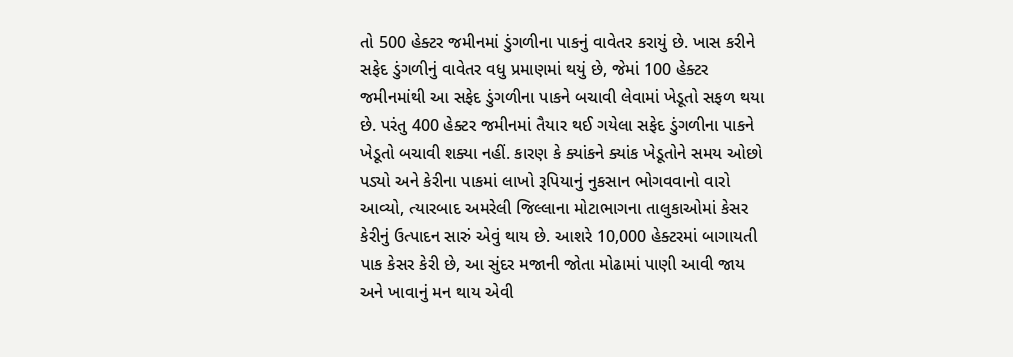તો 500 હેક્ટર જમીનમાં ડુંગળીના પાકનું વાવેતર કરાયું છે. ખાસ કરીને સફેદ ડુંગળીનું વાવેતર વધુ પ્રમાણમાં થયું છે, જેમાં 100 હેક્ટર જમીનમાંથી આ સફેદ ડુંગળીના પાકને બચાવી લેવામાં ખેડૂતો સફળ થયા છે. પરંતુ 400 હેક્ટર જમીનમાં તૈયાર થઈ ગયેલા સફેદ ડુંગળીના પાકને ખેડૂતો બચાવી શક્યા નહીં. કારણ કે ક્યાંકને ક્યાંક ખેડૂતોને સમય ઓછો પડ્યો અને કેરીના પાકમાં લાખો રૂપિયાનું નુકસાન ભોગવવાનો વારો આવ્યો, ત્યારબાદ અમરેલી જિલ્લાના મોટાભાગના તાલુકાઓમાં કેસર કેરીનું ઉત્પાદન સારું એવું થાય છે. આશરે 10,000 હેક્ટરમાં બાગાયતી પાક કેસર કેરી છે, આ સુંદર મજાની જોતા મોઢામાં પાણી આવી જાય અને ખાવાનું મન થાય એવી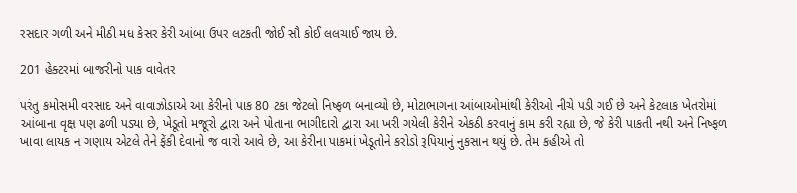રસદાર ગળી અને મીઠી મધ કેસર કેરી આંબા ઉપર લટકતી જોઈ સૌ કોઈ લલચાઈ જાય છે.

201 હેક્ટરમાં બાજરીનો પાક વાવેતર

પરંતુ કમોસમી વરસાદ અને વાવાઝોડાએ આ કેરીનો પાક 80 ટકા જેટલો નિષ્ફળ બનાવ્યો છે, મોટાભાગના આંબાઓમાંથી કેરીઓ નીચે પડી ગઈ છે અને કેટલાક ખેતરોમાં આંબાના વૃક્ષ પણ ઢળી પડ્યા છે, ખેડૂતો મજૂરો દ્વારા અને પોતાના ભાગીદારો દ્વારા આ ખરી ગયેલી કેરીને એકઠી કરવાનું કામ કરી રહ્યા છે, જે કેરી પાકતી નથી અને નિષ્ફળ ખાવા લાયક ન ગણાય એટલે તેને ફેંકી દેવાનો જ વારો આવે છે, આ કેરીના પાકમાં ખેડૂતોને કરોડો રૂપિયાનું નુકસાન થયું છે. તેમ કહીએ તો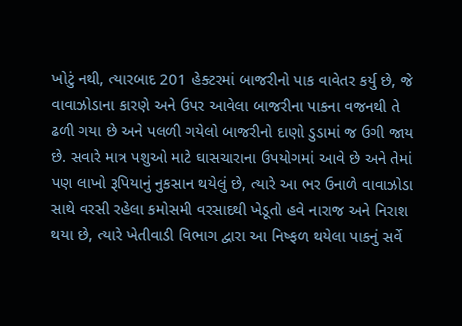ખોટું નથી, ત્યારબાદ 201 હેક્ટરમાં બાજરીનો પાક વાવેતર કર્યુ છે, જે વાવાઝોડાના કારણે અને ઉપર આવેલા બાજરીના પાકના વજનથી તે ઢળી ગયા છે અને પલળી ગયેલો બાજરીનો દાણો ડુડામાં જ ઉગી જાય છે. સવારે માત્ર પશુઓ માટે ઘાસચારાના ઉપયોગમાં આવે છે અને તેમાં પણ લાખો રૂપિયાનું નુકસાન થયેલું છે, ત્યારે આ ભર ઉનાળે વાવાઝોડા સાથે વરસી રહેલા કમોસમી વરસાદથી ખેડૂતો હવે નારાજ અને નિરાશ થયા છે, ત્યારે ખેતીવાડી વિભાગ દ્વારા આ નિષ્ફળ થયેલા પાકનું સર્વે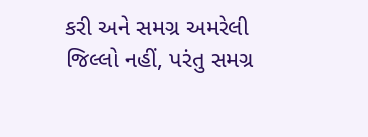કરી અને સમગ્ર અમરેલી જિલ્લો નહીં, પરંતુ સમગ્ર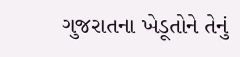ગુજરાતના ખેડૂતોને તેનું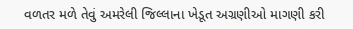વળતર મળે તેવું અમરેલી જિલ્લાના ખેડૂત અગ્રણીઓ માગણી કરી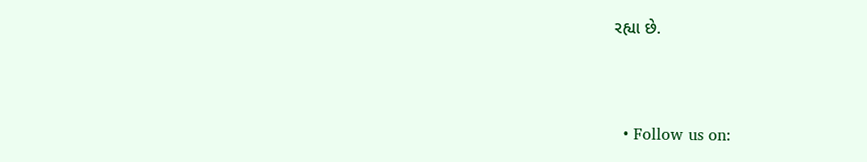રહ્યા છે.


  • Follow us on: